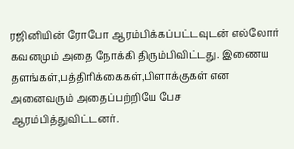ரஜினியின் ரோபோ ஆரம்பிக்கப்பட்டவுடன் எல்லோர் கவனமும் அதை நோக்கி திரும்பிவிட்டது. இணைய தளங்கள்,பத்திரிக்கைகள்,பிளாக்குகள் என அனைவரும் அதைப்பற்றியே பேச ஆரம்பித்துவிட்டனர்.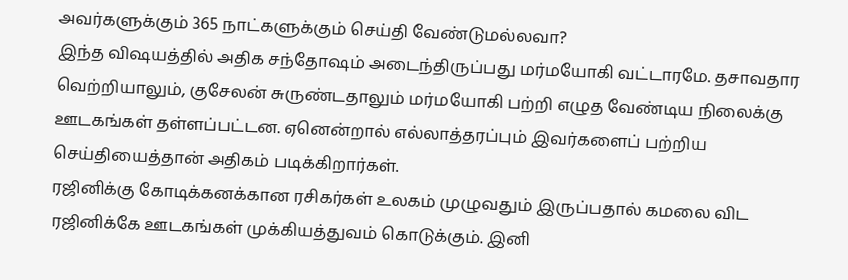அவர்களுக்கும் 365 நாட்களுக்கும் செய்தி வேண்டுமல்லவா?
இந்த விஷயத்தில் அதிக சந்தோஷம் அடைந்திருப்பது மர்மயோகி வட்டாரமே. தசாவதார வெற்றியாலும், குசேலன் சுருண்டதாலும் மர்மயோகி பற்றி எழுத வேண்டிய நிலைக்கு ஊடகங்கள் தள்ளப்பட்டன. ஏனென்றால் எல்லாத்தரப்பும் இவர்களைப் பற்றிய செய்தியைத்தான் அதிகம் படிக்கிறார்கள்.
ரஜினிக்கு கோடிக்கனக்கான ரசிகர்கள் உலகம் முழுவதும் இருப்பதால் கமலை விட ரஜினிக்கே ஊடகங்கள் முக்கியத்துவம் கொடுக்கும். இனி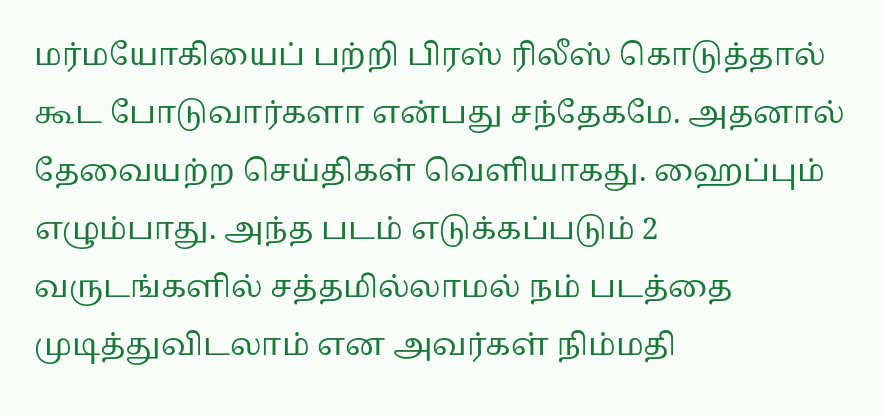மர்மயோகியைப் பற்றி பிரஸ் ரிலீஸ் கொடுத்தால் கூட போடுவார்களா என்பது சந்தேகமே. அதனால் தேவையற்ற செய்திகள் வெளியாகது. ஹைப்பும் எழும்பாது. அந்த படம் எடுக்கப்படும் 2 வருடங்களில் சத்தமில்லாமல் நம் படத்தை முடித்துவிடலாம் என அவர்கள் நிம்மதி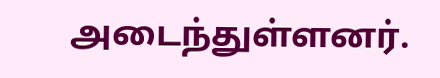அடைந்துள்ளனர்.